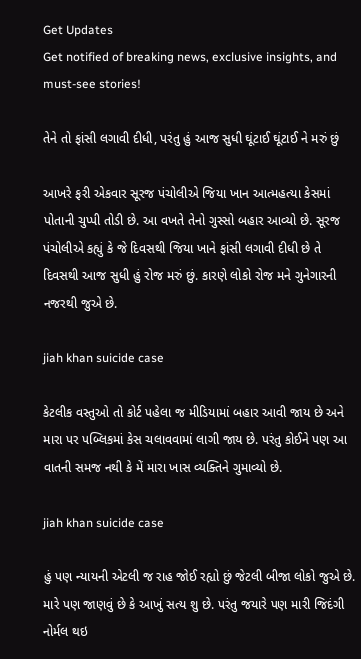Get Updates
Get notified of breaking news, exclusive insights, and must-see stories!

તેને તો ફાંસી લગાવી દીધી, પરંતુ હું આજ સુધી ઘૂંટાઈ ઘૂંટાઈ ને મરું છું

આખરે ફરી એકવાર સૂરજ પંચોલીએ જિયા ખાન આત્મહત્યા કેસમાં પોતાની ચુપ્પી તોડી છે. આ વખતે તેનો ગુસ્સો બહાર આવ્યો છે. સૂરજ પંચોલીએ કહ્યું કે જે દિવસથી જિયા ખાને ફાંસી લગાવી દીધી છે તે દિવસથી આજ સુધી હું રોજ મરું છું. કારણે લોકો રોજ મને ગુનેગારની નજરથી જુએ છે.

jiah khan suicide case

કેટલીક વસ્તુઓ તો કોર્ટ પહેલા જ મીડિયામાં બહાર આવી જાય છે અને મારા પર પબ્લિકમાં કેસ ચલાવવામાં લાગી જાય છે. પરંતુ કોઈને પણ આ વાતની સમજ નથી કે મેં મારા ખાસ વ્યક્તિને ગુમાવ્યો છે.

jiah khan suicide case

હું પણ ન્યાયની એટલી જ રાહ જોઈ રહ્યો છું જેટલી બીજા લોકો જુએ છે. મારે પણ જાણવું છે કે આખું સત્ય શુ છે. પરંતુ જયારે પણ મારી જિદંગી નોર્મલ થઇ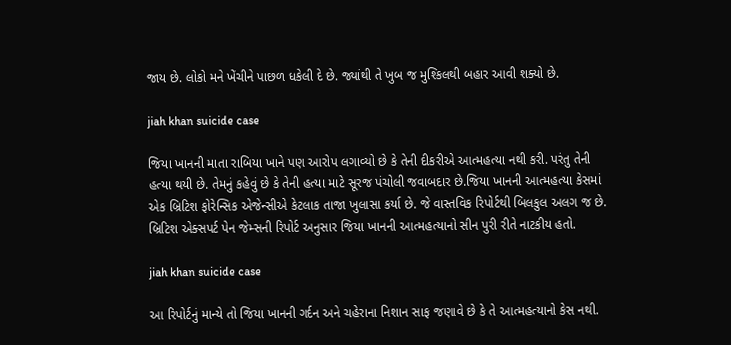જાય છે. લોકો મને ખેંચીને પાછળ ધકેલી દે છે. જ્યાંથી તે ખુબ જ મુશ્કિલથી બહાર આવી શક્યો છે.

jiah khan suicide case

જિયા ખાનની માતા રાબિયા ખાને પણ આરોપ લગાવ્યો છે કે તેની દીકરીએ આત્મહત્યા નથી કરી. પરંતુ તેની હત્યા થયી છે. તેમનું કહેવું છે કે તેની હત્યા માટે સૂરજ પંચોલી જવાબદાર છે.જિયા ખાનની આત્મહત્યા કેસમાં એક બ્રિટિશ ફોરેન્સિક એજેન્સીએ કેટલાક તાજા ખુલાસા કર્યા છે. જે વાસ્તવિક રિપોર્ટથી બિલકુલ અલગ જ છે. બ્રિટિશ એક્સપર્ટ પેન જેમ્સની રિપોર્ટ અનુસાર જિયા ખાનની આત્મહત્યાનો સીન પુરી રીતે નાટકીય હતો.

jiah khan suicide case

આ રિપોર્ટનું માન્યે તો જિયા ખાનની ગર્દન અને ચહેરાના નિશાન સાફ જણાવે છે કે તે આત્મહત્યાનો કેસ નથી.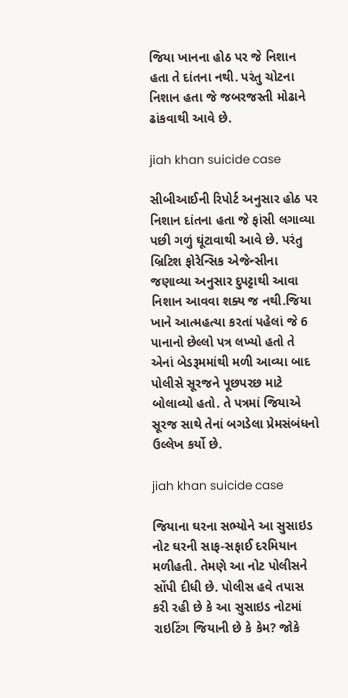જિયા ખાનના હોઠ પર જે નિશાન હતા તે દાંતના નથી. પરંતુ ચોટના નિશાન હતા જે જબરજસ્તી મોઢાને ઢાંકવાથી આવે છે.

jiah khan suicide case

સીબીઆઈની રિપોર્ટ અનુસાર હોઠ પર નિશાન દાંતના હતા જે ફાંસી લગાવ્યા પછી ગળું ઘૂંટાવાથી આવે છે. પરંતુ બ્રિટિશ ફોરેન્સિક એજેન્સીના જણાવ્યા અનુસાર દુપટ્ટાથી આવા નિશાન આવવા શક્ય જ નથી.જિયા ખાને આત્મહત્યા કરતાં પહેલાં જે 6 પાનાનો છેલ્લો પત્ર લખ્યો હતો તે એનાં બેડરૂમમાંથી મળી આવ્યા બાદ પોલીસે સૂરજને પૂછપરછ માટે બોલાવ્યો હતો. તે પત્રમાં જિયાએ સૂરજ સાથે તેનાં બગડેલા પ્રેમસંબંધનો ઉલ્લેખ કર્યો છે.

jiah khan suicide case

જિયાના ઘરના સભ્યોને આ સુસાઇડ નોટ ઘરની સાફ-સફાઈ દરમિયાન મળીહતી. તેમણે આ નોટ પોલીસને સોંપી દીધી છે. પોલીસ હવે તપાસ કરી રહી છે કે આ સુસાઇડ નોટમાં રાઇટિંગ જિયાની છે કે કેમ? જોકે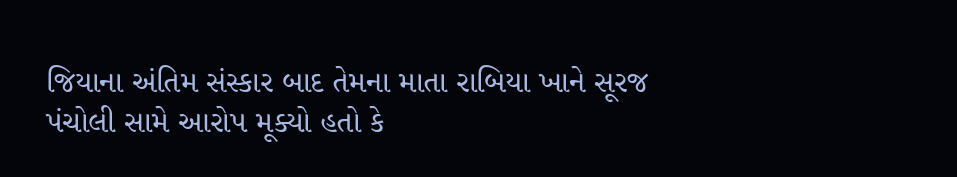જિયાના અંતિમ સંસ્કાર બાદ તેમના માતા રાબિયા ખાને સૂરજ પંચોલી સામે આરોપ મૂક્યો હતો કે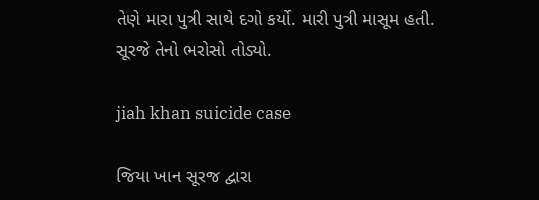તેણે મારા પુત્રી સાથે દગો કર્યો. મારી પુત્રી માસૂમ હતી. સૂરજે તેનો ભરોસો તોડ્યો.

jiah khan suicide case

જિયા ખાન સૂરજ દ્વારા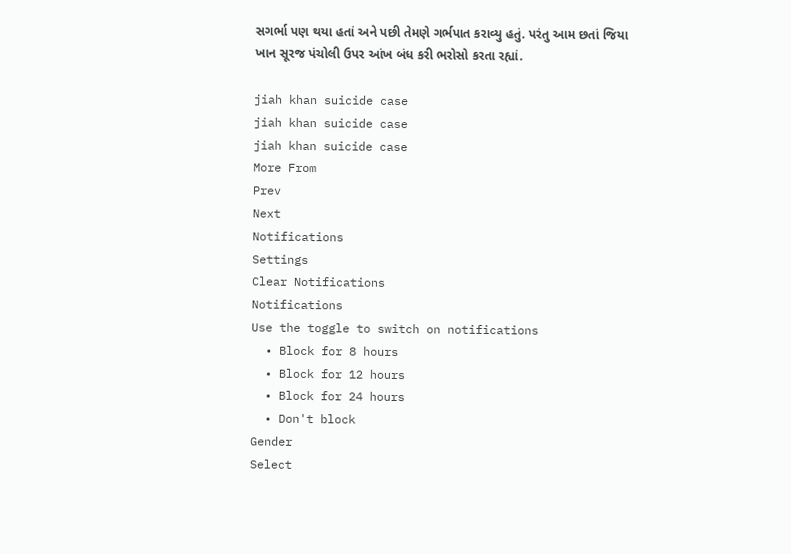સગર્ભા પણ થયા હતાં અને પછી તેમણે ગર્ભપાત કરાવ્યુ હતું. પરંતુ આમ છતાં જિયા ખાન સૂરજ પંચોલી ઉપર આંખ બંધ કરી ભરોસો કરતા રહ્યાં.

jiah khan suicide case
jiah khan suicide case
jiah khan suicide case
More From
Prev
Next
Notifications
Settings
Clear Notifications
Notifications
Use the toggle to switch on notifications
  • Block for 8 hours
  • Block for 12 hours
  • Block for 24 hours
  • Don't block
Gender
Select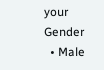your Gender
  • Male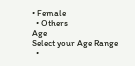• Female
  • Others
Age
Select your Age Range
  •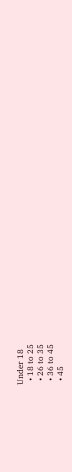Under 18
  • 18 to 25
  • 26 to 35
  • 36 to 45
  • 45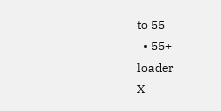to 55
  • 55+
loader
X